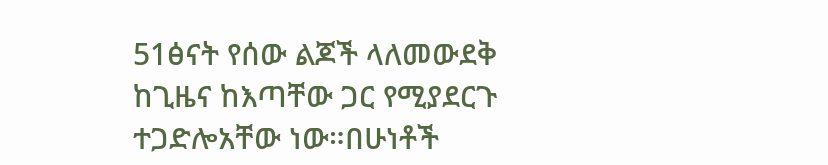51ፅናት የሰው ልጆች ላለመውደቅ ከጊዜና ከእጣቸው ጋር የሚያደርጉ ተጋድሎአቸው ነው።በሁነቶች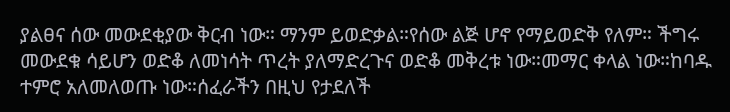ያልፀና ሰው መውደቂያው ቅርብ ነው። ማንም ይወድቃል።የሰው ልጅ ሆኖ የማይወድቅ የለም። ችግሩ መውደቁ ሳይሆን ወድቆ ለመነሳት ጥረት ያለማድረጉና ወድቆ መቅረቱ ነው።መማር ቀላል ነው።ከባዱ ተምሮ አለመለወጡ ነው።ሰፈራችን በዚህ የታደለች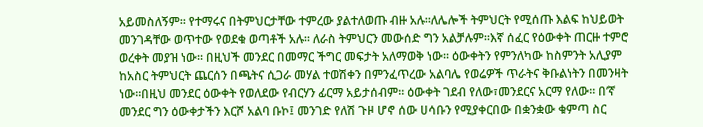አይመስለኝም። የተማሩና በትምህርታቸው ተምረው ያልተለወጡ ብዙ አሉ።ለሌሎች ትምህርት የሚሰጡ እልፍ ከህይወት መንገዳቸው ወጥተው የወደቁ ወጣቶች አሉ። ለራስ ትምህርን መውሰድ ግን አልቻሉም።እኛ ሰፈር የዕውቀት ጠርዙ ተምሮ ወረቀት መያዝ ነው። በዚህች መንደር በመማር ችግር መፍታት አለማወቅ ነው። ዕውቀትን የምንለካው ከስምንት አሊያም ከአስር ትምህርት ጨርሰን በጫትና ሲጋራ መሃል ተወሽቀን በምንፈጥረው አልባሌ የወሬዎች ጥራትና ቅቡልነትን በመንዛት ነው።በዚህ መንደር ዕውቀት የወለደው የብርሃን ፊርማ አይታሰብም። ዕውቀት ገደብ የለው፣መንደርና አርማ የለው። በ’ኛ መንደር ግን ዕውቀታችን እርሾ አልባ ቡኮ፤ መንገድ የለሽ ጉዞ ሆኖ ሰው ሀሳቡን የሚያቀርበው በቋንቋው ቁምጣ ስር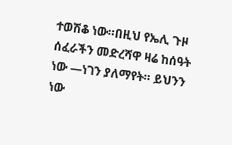ተወሽቆ ነው።በዚህ የኤሊ ጉዞ ሰፈራችን መድረሻዋ ዛሬ ከሰዓት ነው ―ነገን ያለማየት። ይህንን ነው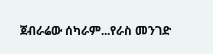ጀብራሬው ሰካራም...የራስ መንገድ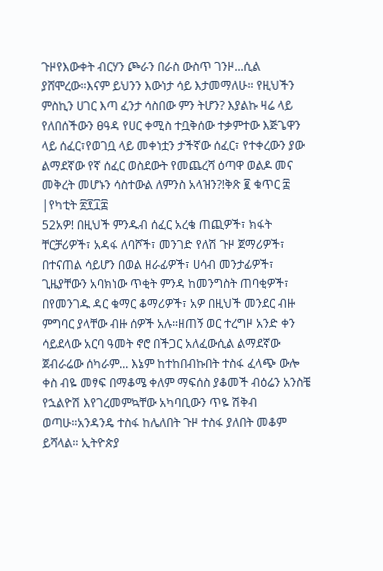ጉዞየእውቀት ብርሃን ጮራን በራስ ውስጥ ገንዞ...ሲል ያሸሞረው።እናም ይህንን እውነታ ሳይ እታመማለሁ። የዚህችን ምስኪን ሀገር እጣ ፈንታ ሳስበው ምን ትሆን? እያልኩ ዛሬ ላይ የለበሰችውን ፀዓዳ የሀር ቀሚስ ተቧቅሰው ተቃምተው እጅጌዋን ላይ ሰፈር፣የወገቧ ላይ መቀነቷን ታችኛው ሰፈር፣ የተቀረውን ያው ልማደኛው የኛ ሰፈር ወስደውት የመጨረሻ ዕጣዋ ወልዶ መና መቅረት መሆኑን ሳስተውል ለምንስ አላዝን?!ቅጽ ፪ ቁጥር ፰ |የካቲት ፳፻፲፰
52አዎ! በዚህች ምንዱብ ሰፈር አረቄ ጠጪዎች፣ ክፋት ቸርቻሪዎች፣ አዳፋ ለባሾች፣ መንገድ የለሽ ጉዞ ጀማሪዎች፣ በተናጠል ሳይሆን በወል ዘራፊዎች፣ ሀሳብ መንታፊዎች፣ ጊዜያቸውን አባክነው ጥቂት ምንዳ ከመንግስት ጠባቂዎች፣ በየመንገዱ ዳር ቁማር ቆማሪዎች፣ አዎ በዚህች መንደር ብዙ ምግባር ያላቸው ብዙ ሰዎች አሉ።ዘጠኝ ወር ተረግዞ አንድ ቀን ሳይደላው አርባ ዓመት ኖሮ በችጋር አለፈውሲል ልማደኛው ጀብራሬው ሰካራም... እኔም ከተከበብኩበት ተስፋ ፈላጭ ውሎ ቀስ ብዬ መፃፍ በማቆሜ ቀለም ማፍሰስ ያቆመች ብዕሬን አንስቼ የኋልዮሽ እየገረመምኳቸው አካባቢውን ጥዬ ሽቅብ ወጣሁ።አንዳንዴ ተስፋ ከሌለበት ጉዞ ተስፋ ያለበት መቆም ይሻላል። ኢትዮጵያ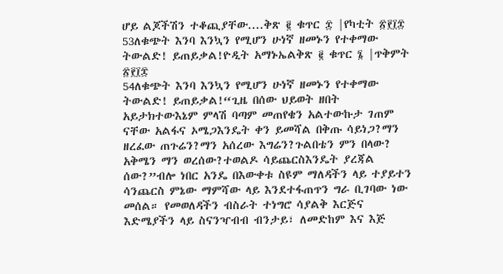ሆይ ልጆችሽን ተቆጪያቸው....ቅጽ ፪ ቁጥር ፰ |የካቲት ፳፻፲፰
53ለቁጭት እንባ እንኳን የሚሆን ሁነኛ ዘመኑን የተቀማው ትውልድ! ይጠይቃል!ዮዲት አማኑኤልቅጽ ፪ ቁጥር ፮ |ጥቅምት ፳፻፲፰
54ለቁጭት እንባ እንኳን የሚሆን ሁነኛ ዘመኑን የተቀማው ትውልድ! ይጠይቃል!“ጊዜ በሰው ህይወት ዘበት አይታክተውእኔም ምላሽ ባጣም መጠየቄን አልተውኩታ ገጠም ናቸው አልፋና ኦሜጋእንዴት ቀን ይመሻል በቅጡ ሳይነጋ?ማን ዘረፈው ጠጉሬን?ማን አሰረው እግሬን?ጉልበቴን ምን በላው? አቅሜን ማን ወረሰው?ተወልዶ ሳይጨርስእንዴት ያረጃል ሰው?”ብሎ ነበር አንዴ በእውቀቱ ስዩም ማለዳችን ላይ ተያይተን ሳንጨርስ ምኔው ማምሻው ላይ እንደተፋጠጥን ግራ ቢገባው ነው መሰል። የመወለዳችን ብስራት ተነግሮ ሳያልቅ እርጅና እድሜያችን ላይ ስናንዣብብ ብንታይ፣ ለመድከም እና እጅ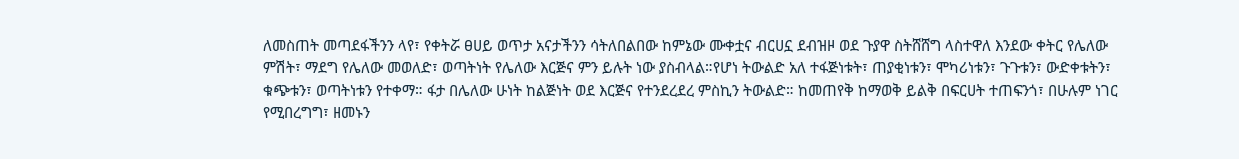ለመስጠት መጣደፋችንን ላየ፣ የቀትሯ ፀሀይ ወጥታ አናታችንን ሳትለበልበው ከምኔው ሙቀቷና ብርሀኗ ደብዝዞ ወደ ጉያዋ ስትሸሸግ ላስተዋለ እንደው ቀትር የሌለው ምሽት፣ ማደግ የሌለው መወለድ፣ ወጣትነት የሌለው እርጅና ምን ይሉት ነው ያስብላል።የሆነ ትውልድ አለ ተፋጅነቱት፣ ጠያቂነቱን፣ ሞካሪነቱን፣ ጉጉቱን፣ ውድቀቱትን፣ ቁጭቱን፣ ወጣትነቱን የተቀማ። ፋታ በሌለው ሁነት ከልጅነት ወደ እርጅና የተንደረደረ ምስኪን ትውልድ። ከመጠየቅ ከማወቅ ይልቅ በፍርሀት ተጠፍንጎ፣ በሁሉም ነገር የሚበረግግ፣ ዘመኑን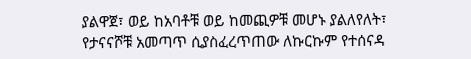ያልዋጀ፣ ወይ ከአባቶቹ ወይ ከመጪዎቹ መሆኑ ያልለየለት፣ የታናናሾቹ አመጣጥ ሲያስፈረጥጠው ለኩርኩም የተሰናዳ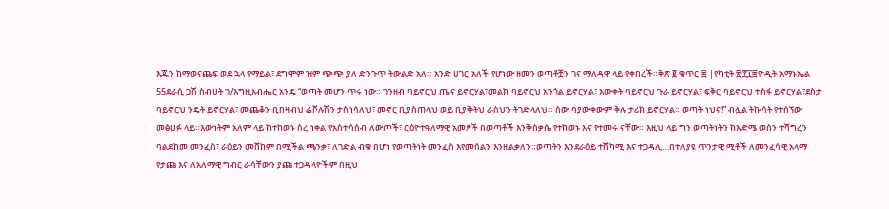እጁን ከማወናጨፍ ወደ ኋላ የማይል፣ ደግሞም ዝም ጭጭ ያለ ድንጉጥ ትውልድ አለ። አንድ ሀገር አለች የሆነው ዘመን ወጣቶቿን ገና ማለዳዋ ላይ የቀበረች።ቅጽ ፪ ቁጥር ፰ |የካቲት ፳፻፲፰ዮዲት አማኑኤል
55ደራሲ ጋሽ ስብሀት ገ/እግዚአብሔር አንዴ “ወጣት መሆን ጥሩ ነው። ገንዘብ ባይኖርህ ጤና ይኖርሃል፣መልክ ባይኖርህ አንጎል ይኖርሃል፣ እውቀት ባይኖርህ ጉራ ይኖርሃል፣ ፍቅር ባይኖርህ ተስፋ ይኖርሃል፣ደስታ ባይኖርህ ንዴት ይኖርሃል፣ መጨቆን ቢበዛብህ ሬቮሉሽን ታስነሳለህ፣ መኖር ቢያስጠላህ ወይ ቢያቅትህ ራስህን ትገድላለህ። ሰው ባያውቀውም ቅሉ ታሪክ ይኖርሃል። ወጣት ነህና!” ብሏል ትኩሳት የተሰኘው መፅሀፉ ላይ።እውነትም አለም ላይ ከተከወኑ ስረ ነቀል የአስተሳሰብ ለውጦች፣ ርዕዮተዓለማዊ አመፆች በወጣቶች እንቅስቃሴ የተከወኑ እና የተመሩ ናቸው። እዚህ ላይ ግን ወጣትነትን ከእድሜ ወሰን ተሻግረን ባልደከመ መንፈስ፣ ራዕይን መሸከም በሚችል ጫንቃ፣ ለገድል ብቁ በሆነ የወጣትነት መንፈስ እየመሰልን እንዘልቃለን።ወጣትን እንደራዕይ ተሸካሚ እና ተጋዳሊ…በተለያዩ ጥንታዊ ሚቶች ለመንፈሳዊ አላማ የታጩ እና ለአለማዊ ግብር ራሳቸውን ያጩ ተጋዳላዮችም በዚህ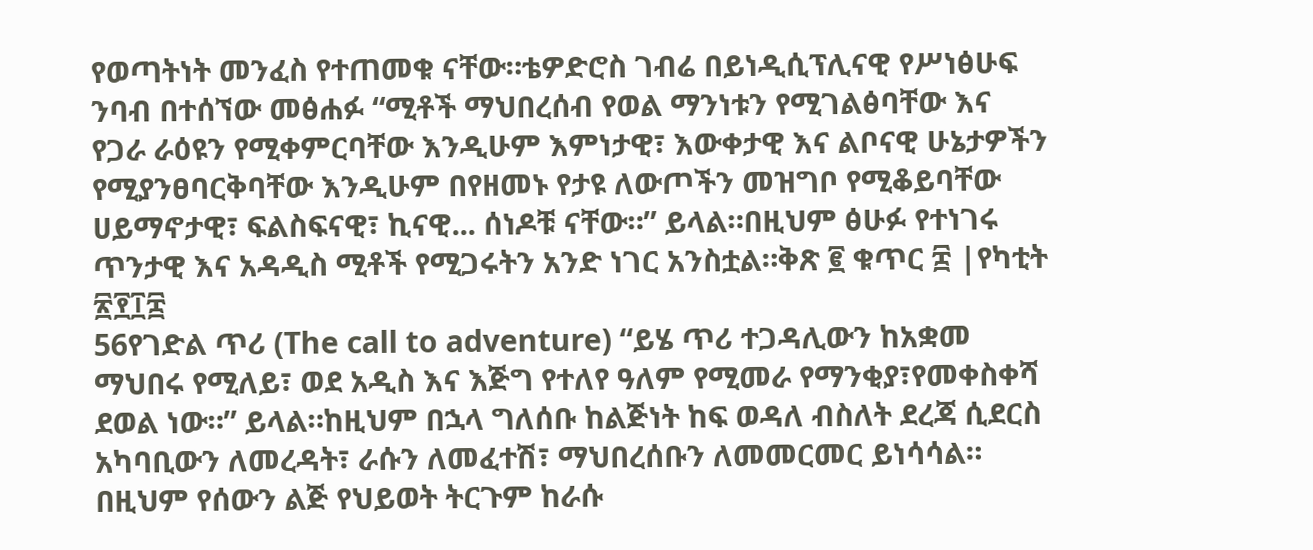የወጣትነት መንፈስ የተጠመቁ ናቸው።ቴዎድሮስ ገብሬ በይነዲሲፕሊናዊ የሥነፅሁፍ ንባብ በተሰኘው መፅሐፉ “ሚቶች ማህበረሰብ የወል ማንነቱን የሚገልፅባቸው እና የጋራ ራዕዩን የሚቀምርባቸው እንዲሁም እምነታዊ፣ እውቀታዊ እና ልቦናዊ ሁኔታዎችን የሚያንፀባርቅባቸው እንዲሁም በየዘመኑ የታዩ ለውጦችን መዝግቦ የሚቆይባቸው ሀይማኖታዊ፣ ፍልስፍናዊ፣ ኪናዊ... ሰነዶቹ ናቸው።” ይላል።በዚህም ፅሁፉ የተነገሩ ጥንታዊ እና አዳዲስ ሚቶች የሚጋሩትን አንድ ነገር አንስቷል።ቅጽ ፪ ቁጥር ፰ |የካቲት ፳፻፲፰
56የገድል ጥሪ (The call to adventure) “ይሄ ጥሪ ተጋዳሊውን ከአቋመ ማህበሩ የሚለይ፣ ወደ አዲስ እና እጅግ የተለየ ዓለም የሚመራ የማንቂያ፣የመቀስቀሻ ደወል ነው።” ይላል።ከዚህም በኋላ ግለሰቡ ከልጅነት ከፍ ወዳለ ብስለት ደረጃ ሲደርስ አካባቢውን ለመረዳት፣ ራሱን ለመፈተሽ፣ ማህበረሰቡን ለመመርመር ይነሳሳል። በዚህም የሰውን ልጅ የህይወት ትርጉም ከራሱ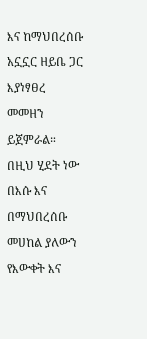እና ከማህበረሰቡ አኗኗር ዘይቤ ጋር እያነፃፀረ መመዘን ይጀምራል። በዚህ ሂደት ነው በእሱ እና በማህበረሰቡ መሀከል ያለውን የእውቀት እና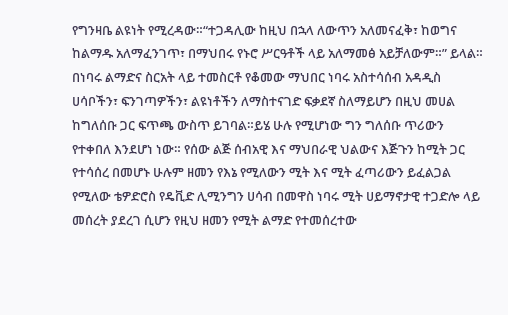የግንዛቤ ልዩነት የሚረዳው።“ተጋዳሊው ከዚህ በኋላ ለውጥን አለመናፈቅ፣ ከወግና ከልማዱ አለማፈንገጥ፣ በማህበሩ የኑሮ ሥርዓቶች ላይ አለማመፅ አይቻለውም።” ይላል። በነባሩ ልማድና ስርአት ላይ ተመስርቶ የቆመው ማህበር ነባሩ አስተሳሰብ አዳዲስ ሀሳቦችን፣ ፍንገጣዎችን፣ ልዩነቶችን ለማስተናገድ ፍቃደኛ ስለማይሆን በዚህ መሀል ከግለሰቡ ጋር ፍጥጫ ውስጥ ይገባል።ይሄ ሁሉ የሚሆነው ግን ግለሰቡ ጥሪውን የተቀበለ እንደሆነ ነው። የሰው ልጅ ሰብአዊ እና ማህበራዊ ህልውና እጅጉን ከሚት ጋር የተሳሰረ በመሆኑ ሁሉም ዘመን የእኔ የሚለውን ሚት እና ሚት ፈጣሪውን ይፈልጋል የሚለው ቴዎድሮስ የዴቪድ ሊሚንግን ሀሳብ በመዋስ ነባሩ ሚት ሀይማኖታዊ ተጋድሎ ላይ መሰረት ያደረገ ሲሆን የዚህ ዘመን የሚት ልማድ የተመሰረተው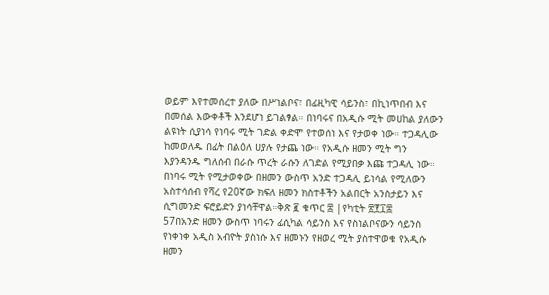ወይም እየተመሰረተ ያለው በሥነልቦና፣ በፊዚካዊ ሳይንስ፣ በኪነጥበብ እና በመሰል እውቀቶች እንደሆነ ይገልፃል። በነባሩና በአዲሱ ሚት መሀከል ያለውን ልዩነት ሲያነሳ የነባሩ ሚት ገድል ቀድሞ የተወሰነ እና የታወቀ ነው። ተጋዳሊው ከመወለዱ በፊት በልዕለ ሀያሉ የታጨ ነው። የአዲሱ ዘመን ሚት ግን እያንዳንዱ ግለሰብ በራሱ ጥረት ራሱን ለገድል የሚያበቃ እጩ ተጋዳሊ ነው። በነባሩ ሚት የሚታወቀው በዘመን ውስጥ አንድ ተጋዳሊ ይነሳል የሚለውን አስተሳሰብ የሻረ የ20ኛው ክፍለ ዘመን ክስተቶችን አልበርት አንስታይን እና ሲግመንድ ፍሮይድን ያነሳቸዋል።ቅጽ ፪ ቁጥር ፰ |የካቲት ፳፻፲፰
57በአንድ ዘመን ውስጥ ነባሩን ፊሲካል ሳይንስ እና የስነልቦናውን ሳይንስ የነቀነቀ አዲስ አብዮት ያስነሱ እና ዘመኑን የዘወረ ሚት ያስተዋወቁ የአዲሱ ዘመን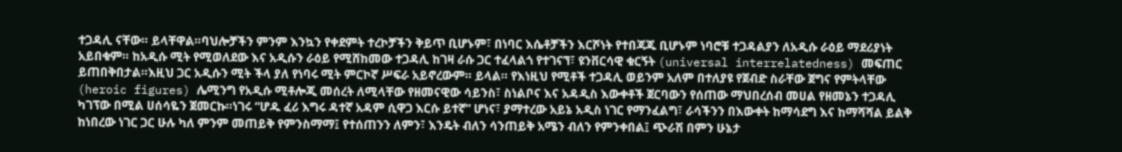ተጋዳሊ ናቸው። ይላቸዋል።ባህሎቻችን ምንም እንኳን የቀደምት ተረኮቻችን ቅይጥ ቢሆኑም፣ በነባር እሴቶቻችን እርሾነት የተበጃጁ ቢሆኑም ነባሮቹ ተጋዳልያን ለአዲሱ ራዕይ ማደሪያነት አይበቁም። ከአዲሱ ሚት የሚወለደው እና አዲሱን ራዕይ የሚሸከመው ተጋዳሊ ከገዛ ራሱ ጋር ተፈላልጎ የተገናኘ፣ ዩንቨርሳዊ ቁርኝት (universal interrelatedness) መፍጠር ይጠበቅበታል።እዚህ ጋር አዲሱን ሚት ችላ ያለ የነባሩ ሚት ምርኮኛ ሥፍራ አይኖረውም። ይላል። የእነዚህ የሚቶች ተጋዳሊ ወይንም አለም በተለያዩ የጀብድ ስራቸው ጀግና የምትላቸው (heroic figures) ሌሚንግ የአዲሱ ሚቶሎጂ መሰረት ለሚላቸው የዘመናዊው ሳይንስ፣ ስነልቦና እና አዳዲስ እውቀቶች ጀርባውን የሰጠው ማህበረሰብ መሀል የዘመኔን ተጋዳሊ ካገፕው በሚል ሀሰሳዬን ጀመርኩ።ነገሩ “ሆዱ ፈሪ እግሩ ዳተኛ አዳም ሲዋጋ እርሱ ይተኛ” ሆነና፣ ያማተረው አይኔ አዲስ ነገር የማንፈልግ፣ ራሳችንን በእውቀት ከማሳደግ እና ከማሻሻል ይልቅ ከነበረው ነገር ጋር ሁሉ ካለ ምንም መጠይቅ የምንስማማ፤ የተሰጠንን ለምን፣ እንዴት ብለን ሳንጠይቅ አሜን ብለን የምንቀበል፤ ጭራሽ በምን ሁኔታ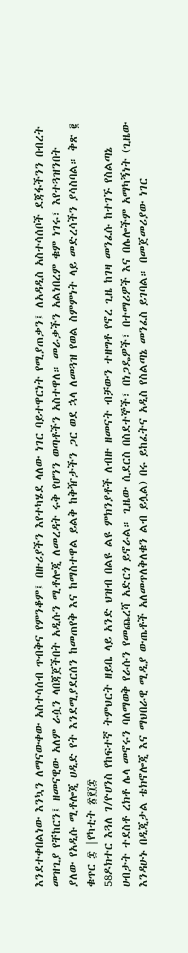እንደተቀበልነው እንኳን ለማናውቀው አስተሳሰብ ጥብቅና የምንቆም፤ በዙሪያችን እየተካሄደ ላለው ነገር ባይተዋርነት የሚያጠቃን፤ ለአዳዲስ አስተሳሰቦች ደጃፋችንን በብረት መዝጊያ የቸከርን፤ ዘመናዊው አለም ራሷን ላበጃጀችበት አዲሱን ሚቶሎጂ ለመረዳት ሩቅ የሆንን ወጣቶችን አስተዋለ። መራቃችን አልነበረም ቁም ነገሩ፣ እየተጓዝንበት ያለው የአዲሱ ሚቶሎጂ ሀዲድ የት እንደሚያደርሰን ከመጠየቅ እና ከማስተዋል ይልቅ ከቅዥታችን ጋር ወደ ኋላ ለመጓዝ የወል ስምምነት ላይ መድረሳችን ያሳስባል። ቅጽ ፪ ቁጥር ፰ |የካቲት ፳፻፲፰
58ዶክተር እጓለ ገ/ዮሀንስ የከፍተኛ ትምህርት ዘይቤ ላይ አንድ ህዝብ በልዩ ልዩ ምክንያቶች ለብዙ ዘመናት ብቻውን ተዘግቶ የኖረ ጊዜ ከገዛ መንፈሱ ከተገኙ የስልጣኔ ሀብታት ተደስቶ ረክቶ ሌላ መኖሩን ባለማወቅ የራሱን የመጨረሻ አድርጎ ይኖራል። ጊዜው ሲደርስ በስደተኞች፣ በነጋዴዎች፣ በተማሪዎች እና በሌሎችም አማካኝነት (ጊዜው እንዳሁኑ በዲጂታል ቴክኖሎጂ እና ማህበራዊ ሚዲያ ውጤቶች አለመጥለቅለቁን ልብ ይሏል) በሩ ይከፈትና አዲስ የስልጣኔ መንፈስ ይገባል። በመጀመሪያው ነገር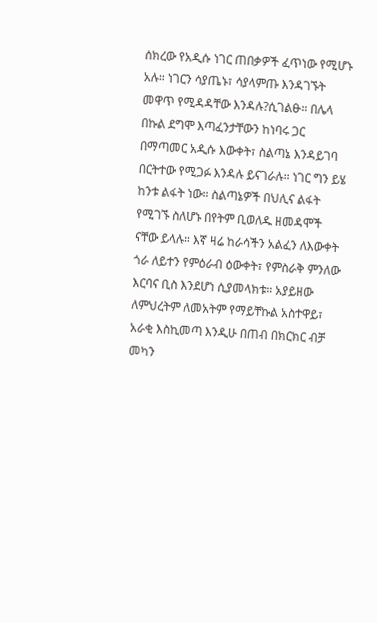ሰክረው የአዲሱ ነገር ጠበቃዎች ፈጥነው የሚሆኑ አሉ። ነገርን ሳያጤኑ፣ ሳያላምጡ እንዳገኙት መዋጥ የሚዳዳቸው እንዳሉ?ሲገልፁ። በሌላ በኩል ደግሞ እጣፈንታቸውን ከነባሩ ጋር በማጣመር አዲሱ እውቀት፣ ስልጣኔ እንዳይገባ በርትተው የሚጋፉ እንዳሉ ይናገራሉ። ነገር ግን ይሄ ከንቱ ልፋት ነው። ስልጣኔዎች በህሊና ልፋት የሚገኙ ስለሆኑ በየትም ቢወለዱ ዘመዳሞች ናቸው ይላሉ። እኛ ዛሬ ከራሳችን አልፈን ለእውቀት ጎራ ለይተን የምዕራብ ዕውቀት፣ የምስራቅ ምንለው እርባና ቢስ እንደሆነ ሲያመላክቱ። አያይዘው ለምህረትም ለመአትም የማይቸኩል አስተዋይ፣ አራቂ እስኪመጣ እንዲሁ በጠብ በክርክር ብቻ መካን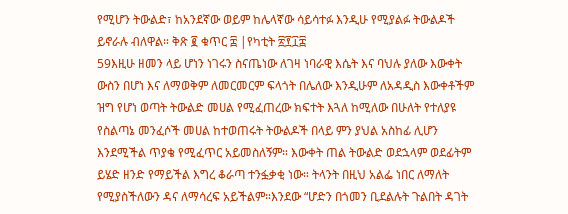የሚሆን ትውልድ፣ ከአንደኛው ወይም ከሌላኛው ሳይሳተፉ እንዲሁ የሚያልፉ ትውልዶች ይኖራሉ ብለዋል። ቅጽ ፪ ቁጥር ፰ |የካቲት ፳፻፲፰
59እዚሁ ዘመን ላይ ሆነን ነገሩን ስናጤነው ለገዛ ነባራዊ እሴት እና ባህሉ ያለው እውቀት ውስን በሆነ እና ለማወቅም ለመርመርም ፍላጎት በሌለው እንዲሁም ለአዳዲስ እውቀቶችም ዝግ የሆነ ወጣት ትውልድ መሀል የሚፈጠረው ክፍተት እጓለ ከሚለው በሁለት የተለያዩ የስልጣኔ መንፈሶች መሀል ከተወጠሩት ትውልዶች በላይ ምን ያህል አስከፊ ሊሆን እንደሚችል ጥያቄ የሚፈጥር አይመስለኝም። እውቀት ጠል ትውልድ ወደኋላም ወደፊትም ይሄድ ዘንድ የማይችል እግረ ቆራጣ ተንፏቃቂ ነው። ትላንት በዚህ አልፌ ነበር ለማለት የሚያስችለውን ዳና ለማሳረፍ አይችልም።እንደው “ሆድን በጎመን ቢደልሉት ጉልበት ዳገት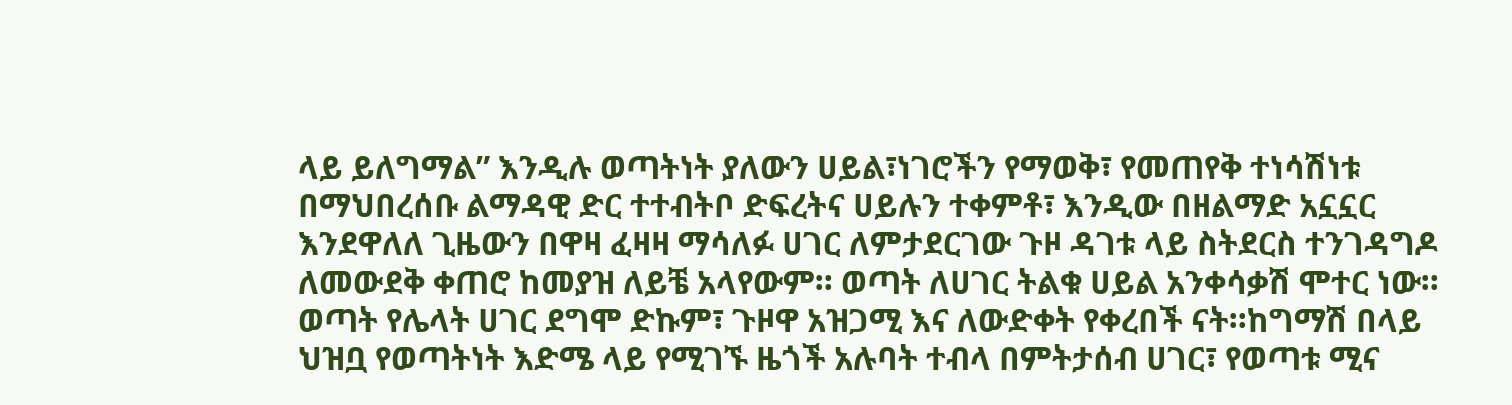ላይ ይለግማል” እንዲሉ ወጣትነት ያለውን ሀይል፣ነገሮችን የማወቅ፣ የመጠየቅ ተነሳሽነቱ በማህበረሰቡ ልማዳዊ ድር ተተብትቦ ድፍረትና ሀይሉን ተቀምቶ፣ እንዲው በዘልማድ አኗኗር እንደዋለለ ጊዜውን በዋዛ ፈዛዛ ማሳለፉ ሀገር ለምታደርገው ጉዞ ዳገቱ ላይ ስትደርስ ተንገዳግዶ ለመውደቅ ቀጠሮ ከመያዝ ለይቼ አላየውም። ወጣት ለሀገር ትልቁ ሀይል አንቀሳቃሽ ሞተር ነው። ወጣት የሌላት ሀገር ደግሞ ድኩም፣ ጉዞዋ አዝጋሚ እና ለውድቀት የቀረበች ናት።ከግማሽ በላይ ህዝቧ የወጣትነት እድሜ ላይ የሚገኙ ዜጎች አሉባት ተብላ በምትታሰብ ሀገር፣ የወጣቱ ሚና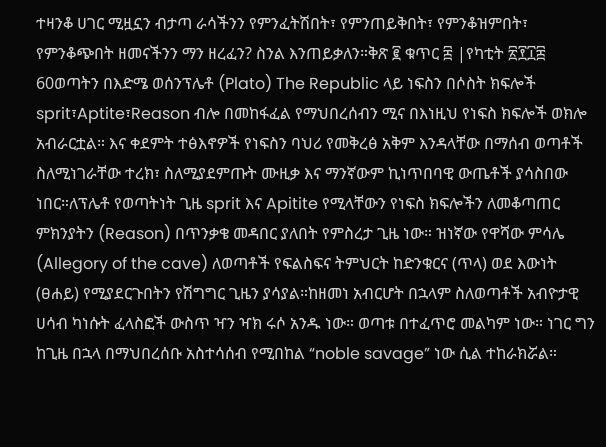ተዛንቆ ሀገር ሚዟኗን ብታጣ ራሳችንን የምንፈትሽበት፣ የምንጠይቅበት፣ የምንቆዝምበት፣ የምንቆጭበት ዘመናችንን ማን ዘረፈን? ስንል እንጠይቃለን።ቅጽ ፪ ቁጥር ፰ |የካቲት ፳፻፲፰
60ወጣትን በእድሜ ወሰንፕሌቶ (Plato) The Republic ላይ ነፍስን በሶስት ክፍሎች sprit፣Aptite፣Reason ብሎ በመከፋፈል የማህበረሰብን ሚና በእነዚህ የነፍስ ክፍሎች ወክሎ አብራርቷል። እና ቀደምት ተፅእኖዎች የነፍስን ባህሪ የመቅረፅ አቅም እንዳላቸው በማሰብ ወጣቶች ስለሚነገራቸው ተረክ፣ ስለሚያደምጡት ሙዚቃ እና ማንኛውም ኪነጥበባዊ ውጤቶች ያሳስበው ነበር።ለፕሌቶ የወጣትነት ጊዜ sprit እና Apitite የሚላቸውን የነፍስ ክፍሎችን ለመቆጣጠር ምክንያትን (Reason) በጥንቃቄ መዳበር ያለበት የምስረታ ጊዜ ነው። ዝነኛው የዋሻው ምሳሌ (Allegory of the cave) ለወጣቶች የፍልስፍና ትምህርት ከድንቁርና (ጥላ) ወደ እውነት (ፀሐይ) የሚያደርጉበትን የሽግግር ጊዜን ያሳያል።ከዘመነ አብርሆት በኋላም ስለወጣቶች አብዮታዊ ሀሳብ ካነሱት ፈላስፎች ውስጥ ዣን ዣክ ሩሶ አንዱ ነው። ወጣቱ በተፈጥሮ መልካም ነው። ነገር ግን ከጊዜ በኋላ በማህበረሰቡ አስተሳሰብ የሚበከል “noble savage” ነው ሲል ተከራክሯል።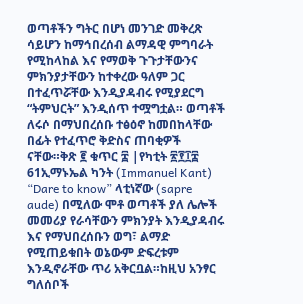ወጣቶችን ግትር በሆነ መንገድ መቅረጽ ሳይሆን ከማኅበረሰብ ልማዳዊ ምግባራት የሚከላከል እና የማወቅ ጉጉታቸውንና ምክንያታቸውን ከተቀረው ዓለም ጋር በተፈጥሯቸው እንዲያዳብሩ የሚያደርግ “ትምህርት” እንዲሰጥ ተሟግቷል። ወጣቶች ለሩሶ በማህበረሰቡ ተፅዕኖ ከመበከላቸው በፊት የተፈጥሮ ቅድስና ጠባቂዎች ናቸው።ቅጽ ፪ ቁጥር ፰ |የካቲት ፳፻፲፰
61ኢማኑኤል ካንት (Immanuel Kant) “Dare to know” ላቲነኛው (sapre aude) በሚለው ሞቶ ወጣቶች ያለ ሌሎች መመሪያ የራሳቸውን ምክንያት እንዲያዳብሩ እና የማህበረሰቡን ወግ፣ ልማድ የሚጠይቁበት ወኔውም ድፍረቱም እንዲኖራቸው ጥሪ አቅርቧል።ከዚህ አንፃር ግለሰቦች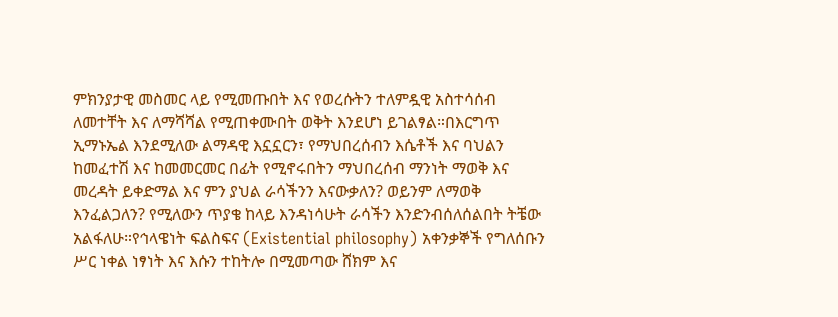ምክንያታዊ መስመር ላይ የሚመጡበት እና የወረሱትን ተለምዷዊ አስተሳሰብ ለመተቸት እና ለማሻሻል የሚጠቀሙበት ወቅት እንደሆነ ይገልፃል።በእርግጥ ኢማኑኤል እንደሚለው ልማዳዊ እኗኗርን፣ የማህበረሰብን እሴቶች እና ባህልን ከመፈተሽ እና ከመመርመር በፊት የሚኖሩበትን ማህበረሰብ ማንነት ማወቅ እና መረዳት ይቀድማል እና ምን ያህል ራሳችንን እናውቃለን? ወይንም ለማወቅ እንፈልጋለን? የሚለውን ጥያቄ ከላይ እንዳነሳሁት ራሳችን እንድንብሰለሰልበት ትቼው አልፋለሁ።የኅላዌነት ፍልስፍና (Existential philosophy) አቀንቃኞች የግለሰቡን ሥር ነቀል ነፃነት እና እሱን ተከትሎ በሚመጣው ሸክም እና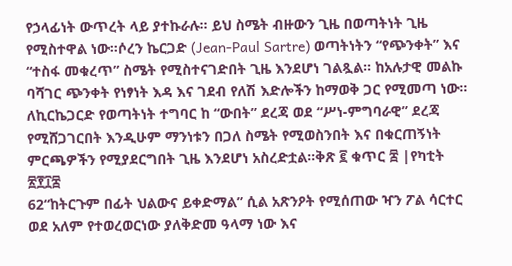የኃላፊነት ውጥረት ላይ ያተኩራሉ። ይህ ስሜት ብዙውን ጊዜ በወጣትነት ጊዜ የሚስተዋል ነው።ሶረን ኬርጋድ (Jean-Paul Sartre) ወጣትነትን “የጭንቀት” እና “ተስፋ መቁረጥ” ስሜት የሚስተናገድበት ጊዜ እንደሆነ ገልጿል። ከአሉታዊ መልኩ ባሻገር ጭንቀት የነፃነት እዳ እና ገደብ የለሽ እድሎችን ከማወቅ ጋር የሚመጣ ነው። ለኪርኬጋርድ የወጣትነት ተግባር ከ “ውበት” ደረጃ ወደ “ሥነ-ምግባራዊ” ደረጃ የሚሸጋገርበት እንዲሁም ማንነቱን በጋለ ስሜት የሚወስንበት እና በቁርጠኝነት ምርጫዎችን የሚያደርግበት ጊዜ እንደሆነ አስረድቷል።ቅጽ ፪ ቁጥር ፰ |የካቲት ፳፻፲፰
62“ከትርጉም በፊት ህልውና ይቀድማል” ሲል አጽንዖት የሚሰጠው ዣን ፖል ሳርተር ወደ አለም የተወረወርነው ያለቅድመ ዓላማ ነው እና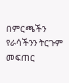በምርጫችን የራሳችንን ትርጉም መፍጠር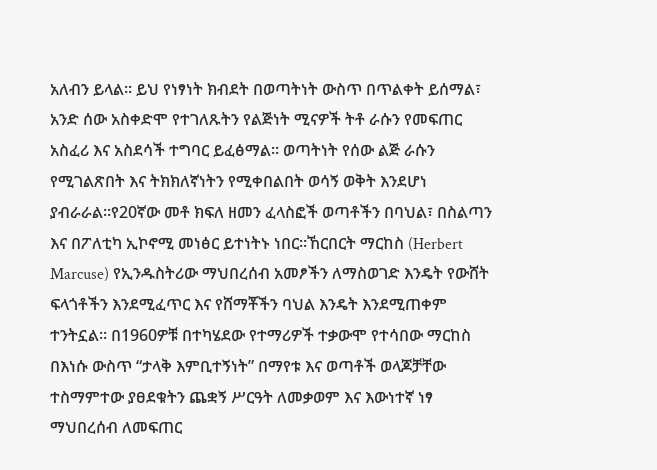አለብን ይላል። ይህ የነፃነት ክብደት በወጣትነት ውስጥ በጥልቀት ይሰማል፣ አንድ ሰው አስቀድሞ የተገለጹትን የልጅነት ሚናዎች ትቶ ራሱን የመፍጠር አስፈሪ እና አስደሳች ተግባር ይፈፅማል። ወጣትነት የሰው ልጅ ራሱን የሚገልጽበት እና ትክክለኛነትን የሚቀበልበት ወሳኝ ወቅት እንደሆነ ያብራራል።የ20ኛው መቶ ክፍለ ዘመን ፈላስፎች ወጣቶችን በባህል፣ በስልጣን እና በፖለቲካ ኢኮኖሚ መነፅር ይተነትኑ ነበር።ኸርበርት ማርከስ (Herbert Marcuse) የኢንዱስትሪው ማህበረሰብ አመፆችን ለማስወገድ እንዴት የውሸት ፍላጎቶችን እንደሚፈጥር እና የሸማቾችን ባህል እንዴት እንደሚጠቀም ተንትኗል። በ1960ዎቹ በተካሄደው የተማሪዎች ተቃውሞ የተሳበው ማርከስ በእነሱ ውስጥ “ታላቅ እምቢተኝነት” በማየቱ እና ወጣቶች ወላጆቻቸው ተስማምተው ያፀደቁትን ጨቋኝ ሥርዓት ለመቃወም እና እውነተኛ ነፃ ማህበረሰብ ለመፍጠር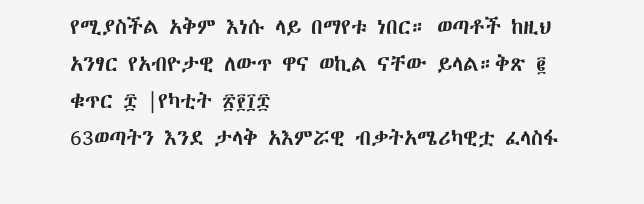የሚያስችል አቅም እነሱ ላይ በማየቱ ነበር። ወጣቶች ከዚህ አንፃር የአብዮታዊ ለውጥ ዋና ወኪል ናቸው ይላል።ቅጽ ፪ ቁጥር ፰ |የካቲት ፳፻፲፰
63ወጣትን እንደ ታላቅ አእምሯዊ ብቃትአሜሪካዊቷ ፈላስፋ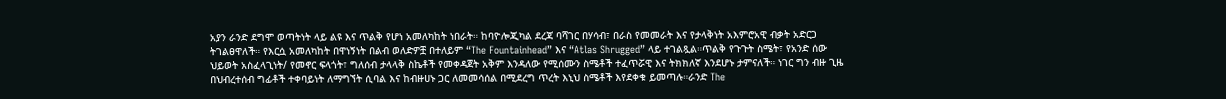አያን ራንድ ደግሞ ወጣትነት ላይ ልዩ እና ጥልቅ የሆነ አመለካከት ነበራት። ከባዮሎጂካል ደረጃ ባሻገር በሃሳብ፣ በራስ የመመራት እና የታላቅነት አእምሮአዊ ብቃት አድርጋ ትገልፀዋለች። የእርሷ አመለካከት በዋነኝነት በልብ ወለድዎቿ በተለይም “The Fountainhead” እና “Atlas Shrugged” ላይ ተገልጿል።ጥልቅ የጉጉት ስሜት፣ የአንድ ሰው ህይወት አስፈላጊነት/ የመኖር ፍላጎት፣ ግለሰብ ታላላቅ ስኬቶች የመቀዳጀት አቅም እንዳለው የሚሰሙን ስሜቶች ተፈጥሯዊ እና ትክክለኛ እንደሆኑ ታምናለች። ነገር ግን ብዙ ጊዜ በህብረተሰብ ግፊቶች ተቀባይነት ለማግኘት ሲባል እና ከብዙሀኑ ጋር ለመመሳሰል በሚደረግ ጥረት እኒህ ስሜቶች እየደቀቁ ይመጣሉ።ራንድ The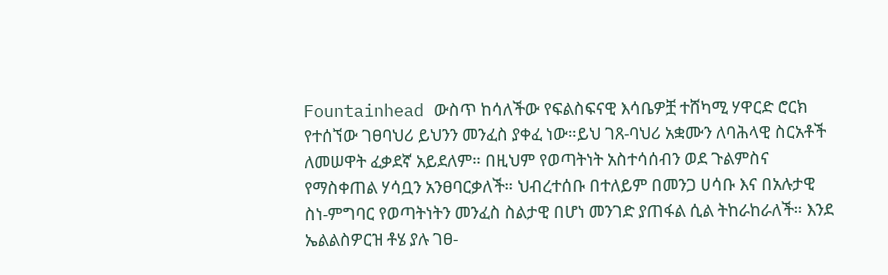Fountainhead ውስጥ ከሳለችው የፍልስፍናዊ እሳቤዎቿ ተሸካሚ ሃዋርድ ሮርክ የተሰኘው ገፀባህሪ ይህንን መንፈስ ያቀፈ ነው።ይህ ገጸ-ባህሪ አቋሙን ለባሕላዊ ስርአቶች ለመሠዋት ፈቃደኛ አይደለም። በዚህም የወጣትነት አስተሳሰብን ወደ ጉልምስና የማስቀጠል ሃሳቧን አንፀባርቃለች። ህብረተሰቡ በተለይም በመንጋ ሀሳቡ እና በአሉታዊ ስነ-ምግባር የወጣትነትን መንፈስ ስልታዊ በሆነ መንገድ ያጠፋል ሲል ትከራከራለች። እንደ ኤልልስዎርዝ ቶሄ ያሉ ገፀ-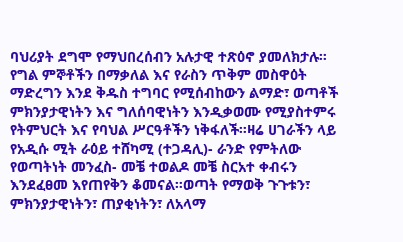ባህሪያት ደግሞ የማህበረሰብን አሉታዊ ተጽዕኖ ያመለክታሉ። የግል ምኞቶችን በማቃለል እና የራስን ጥቅም መስዋዕት ማድረግን እንደ ቅዱስ ተግባር የሚሰብከውን ልማድ፣ ወጣቶች ምክንያታዊነትን እና ግለሰባዊነትን እንዲቃወሙ የሚያስተምሩ የትምህርት እና የባህል ሥርዓቶችን ነቅፋለች።ዛሬ ሀገራችን ላይ የአዲሱ ሚት ራዕይ ተሸካሚ (ተጋዳሊ)- ራንድ የምትለው የወጣትነት መንፈስ- መቼ ተወልዶ መቼ ስርአተ ቀብሩን እንደፈፀመ እየጠየቅን ቆመናል።ወጣት የማወቅ ጉጉቱን፣ ምክንያታዊነትን፣ ጠያቂነትን፣ ለአላማ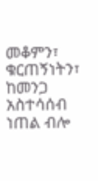መቆምን፣ ቁርጠኝነትን፣ ከመንጋ አስተሳሰብ ነጠል ብሎ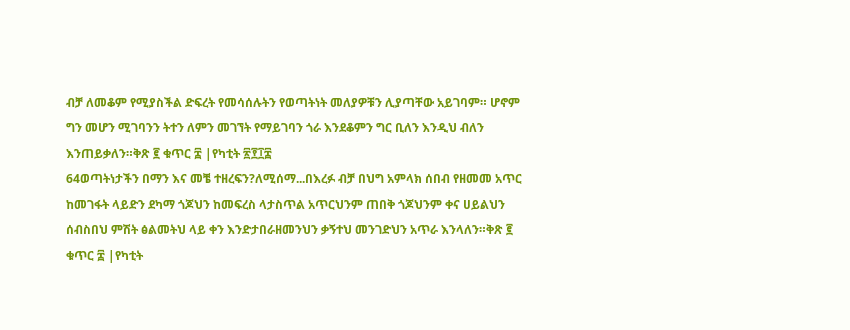ብቻ ለመቆም የሚያስችል ድፍረት የመሳሰሉትን የወጣትነት መለያዎቹን ሊያጣቸው አይገባም። ሆኖም ግን መሆን ሚገባንን ትተን ለምን መገኘት የማይገባን ጎራ እንደቆምን ግር ቢለን እንዲህ ብለን እንጠይቃለን።ቅጽ ፪ ቁጥር ፰ |የካቲት ፳፻፲፰
64ወጣትነታችን በማን እና መቼ ተዘረፍን?ለሚሰማ...በእረፉ ብቻ በህግ አምላክ ሰበብ የዘመመ አጥር ከመገፋት ላይድን ደካማ ጎጆህን ከመፍረስ ላታስጥል አጥርህንም ጠበቅ ጎጆህንም ቀና ሀይልህን ሰብስበህ ምሽት ፅልመትህ ላይ ቀን እንድታበራዘመንህን ቃኝተህ መንገድህን አጥራ እንላለን።ቅጽ ፪ ቁጥር ፰ |የካቲት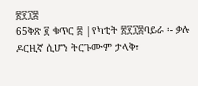፳፻፲፰
65ቅጽ ፪ ቁጥር ፰ |የካቲት ፳፻፲፰ባይራ ፡- ቃሉ ዶርዚኛ ሲሆን ትርጉሙም ታላቅ፣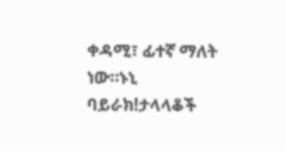ቀዳሚ፣ ፊተኛ ማለት ነው።ኑኒ ባይራክ!ታላላቆች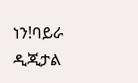ነን!ባይራ ዲጂታል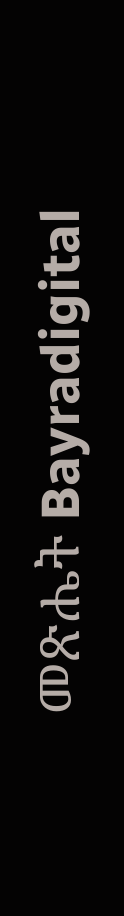መጽሔት Bayradigital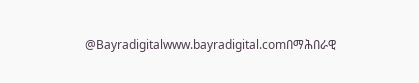@Bayradigitalwww.bayradigital.comበማሕበራዊ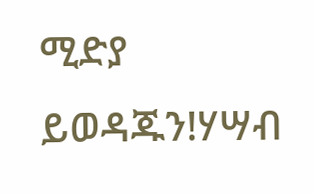ሚድያ ይወዳጁን!ሃሣብ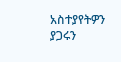አስተያየትዎን ያጋሩን